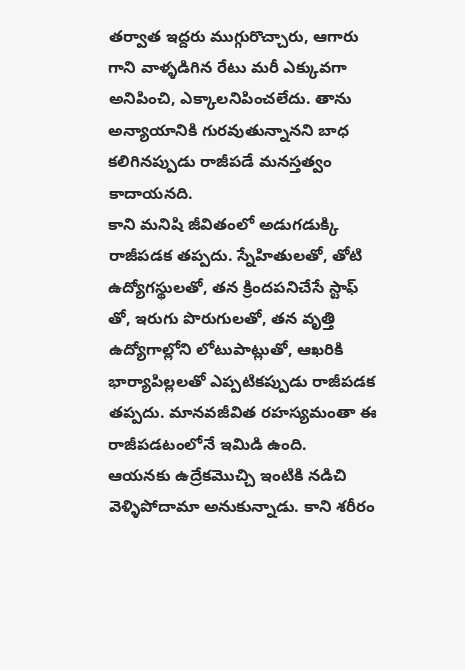తర్వాత ఇద్దరు ముగ్గురొచ్చారు, ఆగారు గాని వాళ్ళడిగిన రేటు మరీ ఎక్కువగా అనిపించి, ఎక్కాలనిపించలేదు. తాను అన్యాయానికి గురవుతున్నానని బాధ కలిగినప్పుడు రాజీపడే మనస్తత్వం కాదాయనది.
కాని మనిషి జీవితంలో అడుగడుక్కి రాజీపడక తప్పదు. స్నేహితులతో, తోటి ఉద్యోగస్థులతో, తన క్రిందపనిచేసే స్టాఫ్ తో, ఇరుగు పొరుగులతో, తన వృత్తి ఉద్యోగాల్లోని లోటుపాట్లుతో, ఆఖరికి భార్యాపిల్లలతో ఎప్పటికప్పుడు రాజీపడక తప్పదు. మానవజీవిత రహస్యమంతా ఈ రాజీపడటంలోనే ఇమిడి ఉంది.
ఆయనకు ఉద్రేకమొచ్చి ఇంటికి నడిచి వెళ్ళిపోదామా అనుకున్నాడు. కాని శరీరం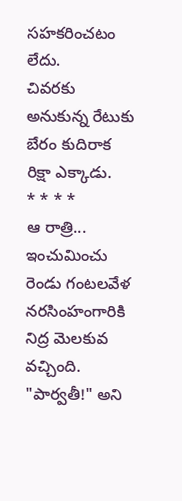సహకరించటం లేదు.
చివరకు అనుకున్న రేటుకు బేరం కుదిరాక రిక్షా ఎక్కాడు.
* * * *
ఆ రాత్రి...
ఇంచుమించు రెండు గంటలవేళ నరసింహంగారికి నిద్ర మెలకువ వచ్చింది.
"పార్వతీ!" అని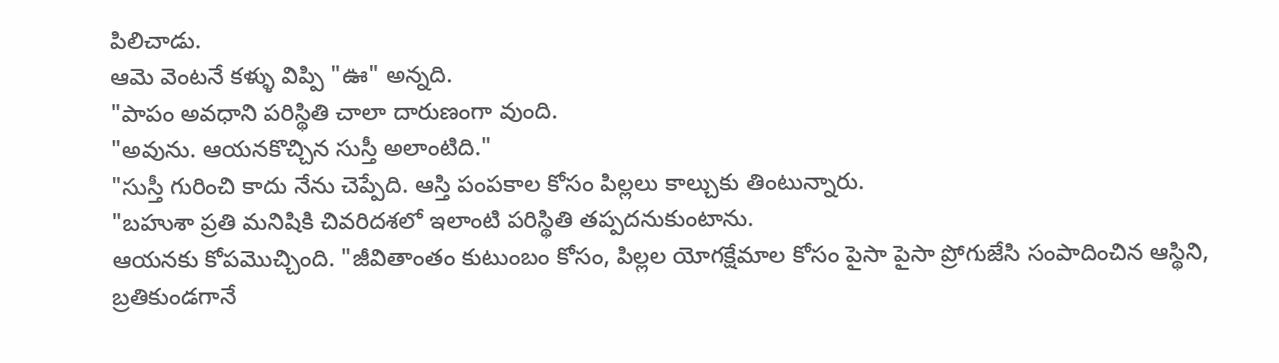పిలిచాడు.
ఆమె వెంటనే కళ్ళు విప్పి "ఊ" అన్నది.
"పాపం అవధాని పరిస్థితి చాలా దారుణంగా వుంది.
"అవును. ఆయనకొచ్చిన సుస్తీ అలాంటిది."
"సుస్తీ గురించి కాదు నేను చెప్పేది. ఆస్తి పంపకాల కోసం పిల్లలు కాల్చుకు తింటున్నారు.
"బహుశా ప్రతి మనిషికి చివరిదశలో ఇలాంటి పరిస్థితి తప్పదనుకుంటాను.
ఆయనకు కోపమొచ్చింది. "జీవితాంతం కుటుంబం కోసం, పిల్లల యోగక్షేమాల కోసం పైసా పైసా ప్రోగుజేసి సంపాదించిన ఆస్థిని, బ్రతికుండగానే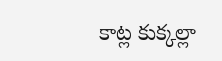కాట్ల కుక్కల్లా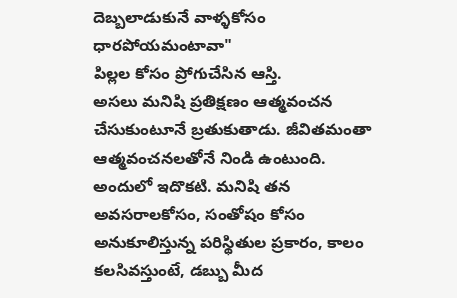దెబ్బలాడుకునే వాళ్ళకోసం ధారపోయమంటావా"
పిల్లల కోసం ప్రోగుచేసిన ఆస్తి.
అసలు మనిషి ప్రతిక్షణం ఆత్మవంచన చేసుకుంటూనే బ్రతుకుతాడు. జీవితమంతా ఆత్మవంచనలతోనే నిండి ఉంటుంది.
అందులో ఇదొకటి. మనిషి తన అవసరాలకోసం, సంతోషం కోసం అనుకూలిస్తున్న పరిస్థితుల ప్రకారం, కాలం కలసివస్తుంటే, డబ్బు మీద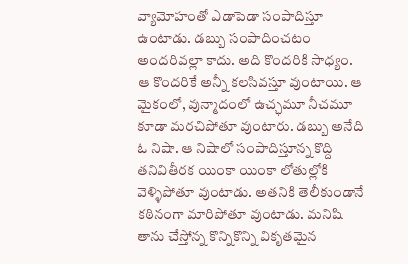వ్యామోహంతో ఎడాపెడా సంపాదిస్తూ ఉంటాడు. డబ్బు సంపాదించటం అందరివల్లా కాదు. అది కొందరికి సాధ్యం. ఆ కొందరికే అన్నీ కలసివస్తూ వుంటాయి. ఆ మైకంలో, వున్మాదంలో ఉచ్ఛమూ నీచమూ కూడా మరచిపోతూ వుంటారు. డబ్బు అనేది ఓ నిషా. ఆ నిషాలో సంపాదిస్తూన్న కొద్ది తనివితీరక యింకా యింకా లోతుల్లోకి వెళ్ళిపోతూ వుంటాడు. అతనికి తెలీకుండానే కఠినంగా మారిపోతూ వుంటాడు. మనిషి తాను చేస్తోన్న కొన్నికొన్ని వికృతమైన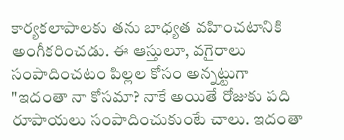కార్యకలాపాలకు తను బాధ్యత వహించటానికి అంగీకరించడు. ఈ ఆస్తులూ, వగైరాలు సంపాదించటం పిల్లల కోసం అన్నట్టుగా "ఇదంతా నా కోసమా? నాకే అయితే రోజుకు పది రూపాయలు సంపాదించుకుంటే చాలు. ఇదంతా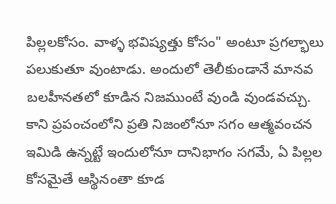పిల్లలకోసం. వాళ్ళ భవిష్యత్తు కోసం" అంటూ ప్రగల్భాలు పలుకుతూ వుంటాడు. అందులో తెలీకుండానే మానవ బలహీనతలో కూడిన నిజముంటే వుండి వుండవచ్చు. కాని ప్రపంచంలోని ప్రతి నిజంలోనూ సగం ఆత్మవంచన ఇమిడి ఉన్నట్టే ఇందులోనూ దానిభాగం సగమే, ఏ పిల్లల కోసమైతే ఆస్థినంతా కూడ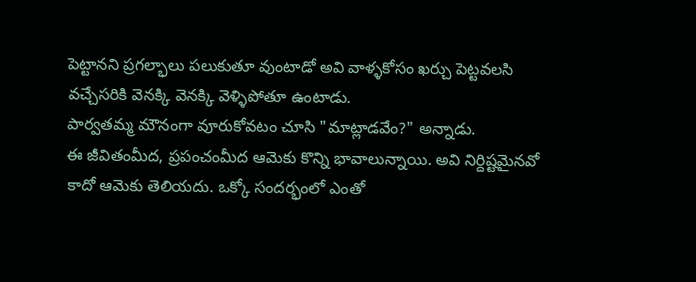పెట్టానని ప్రగల్భాలు పలుకుతూ వుంటాడో అవి వాళ్ళకోసం ఖర్చు పెట్టవలసి వచ్చేసరికి వెనక్కి వెనక్కి వెళ్ళిపోతూ ఉంటాడు.
పార్వతమ్మ మౌనంగా వూరుకోవటం చూసి "మాట్లాడవేం?" అన్నాడు.
ఈ జీవితంమీద, ప్రపంచంమీద ఆమెకు కొన్ని భావాలున్నాయి. అవి నిర్దిష్టమైనవో కాదో ఆమెకు తెలియదు. ఒక్కో సందర్భంలో ఎంతో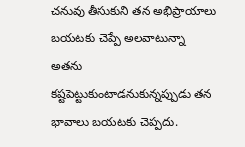చనువు తీసుకుని తన అభిప్రాయాలు బయటకు చెప్పే అలవాటున్నా అతను కష్టపెట్టుకుంటాడనుకున్నప్పుడు తన భావాలు బయటకు చెప్పదు.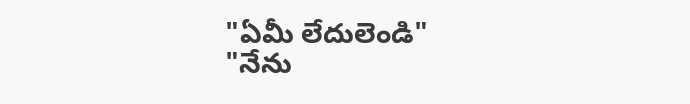"ఏమీ లేదులెండి"
"నేను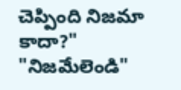చెప్పింది నిజమా కాదా?"
"నిజమేలెండి"